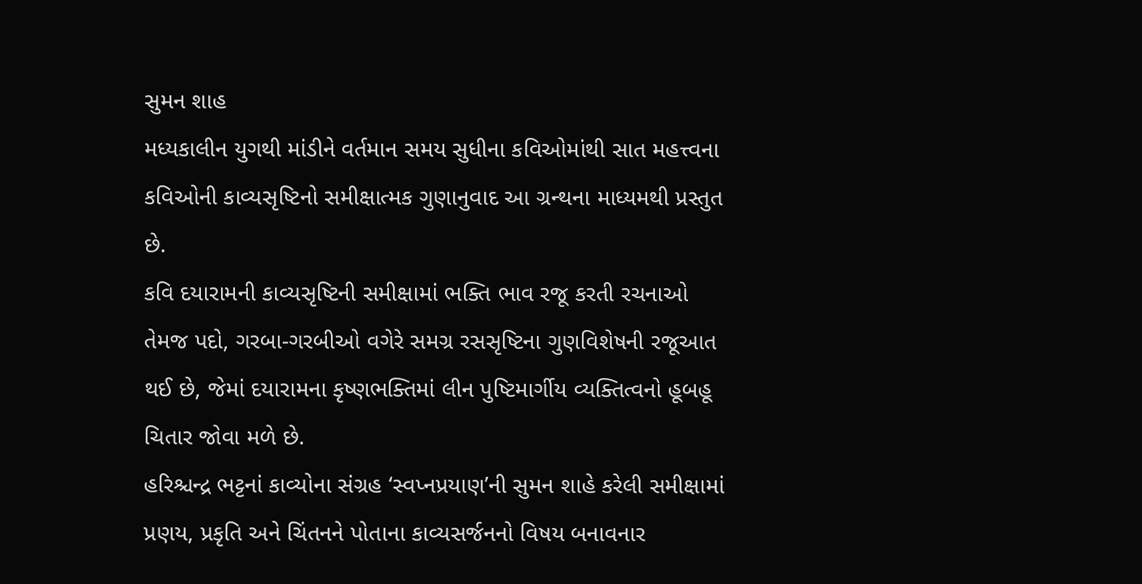સુમન શાહ
મધ્યકાલીન યુગથી માંડીને વર્તમાન સમય સુધીના કવિઓમાંથી સાત મહત્ત્વના કવિઓની કાવ્યસૃષ્ટિનો સમીક્ષાત્મક ગુણાનુવાદ આ ગ્રન્થના માધ્યમથી પ્રસ્તુત છે.
કવિ દયારામની કાવ્યસૃષ્ટિની સમીક્ષામાં ભક્તિ ભાવ રજૂ કરતી રચનાઓ તેમજ પદો, ગરબા-ગરબીઓ વગેરે સમગ્ર રસસૃષ્ટિના ગુણવિશેષની રજૂઆત થઈ છે, જેમાં દયારામના કૃષ્ણભક્તિમાં લીન પુષ્ટિમાર્ગીય વ્યક્તિત્વનો હૂબહૂ ચિતાર જોવા મળે છે.
હરિશ્ચન્દ્ર ભટ્ટનાં કાવ્યોના સંગ્રહ ‘સ્વપ્નપ્રયાણ’ની સુમન શાહે કરેલી સમીક્ષામાં પ્રણય, પ્રકૃતિ અને ચિંતનને પોતાના કાવ્યસર્જનનો વિષય બનાવનાર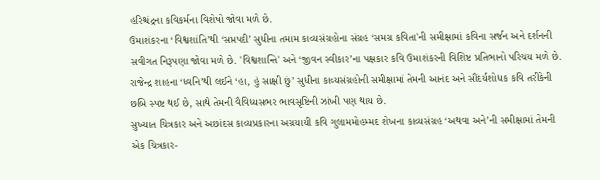હરિશ્ચંદ્રના કવિકર્મના વિશેષો જોવા મળે છે.
ઉમાશંકરના ‘વિશ્વશાંતિ’થી ‘સપ્તપદી’ સુધીના તમામ કાવ્યસંગ્રહોના સંગ્રહ ‘સમગ્ર કવિતા'ની સમીક્ષામાં કવિના સર્જન અને દર્શનની સવીગત નિરૂપણા જોવા મળે છે. 'વિશ્વશાન્તિ' અને ‘જીવન સ્વીકાર’ના પક્ષકાર કવિ ઉમાશંકરની વિશિષ્ટ પ્રતિભાનો પરિચય મળે છે.
રાજેન્દ્ર શાહના ‘ધ્વનિ’થી લઈને ‘હા, હું સાક્ષી છું’ સુધીના કાવ્યસંગ્રહોની સમીક્ષામાં તેમની આનંદ અને સૌંદર્યશોધક કવિ તરીકેની છબિ સ્પષ્ટ થઈ છે, સાથે તેમની વૈવિધ્યસભર ભાવસૃષ્ટિની ઝાંખી પણ થાય છે.
સુખ્યાત ચિત્રકાર અને અછાંદસ કાવ્યપ્રકારના અગ્રયાયી કવિ ગુલામમોહમ્મદ શેખના કાવ્યસંગ્રહ ‘અથવા અને’ની સમીક્ષામાં તેમની એક ચિત્રકાર-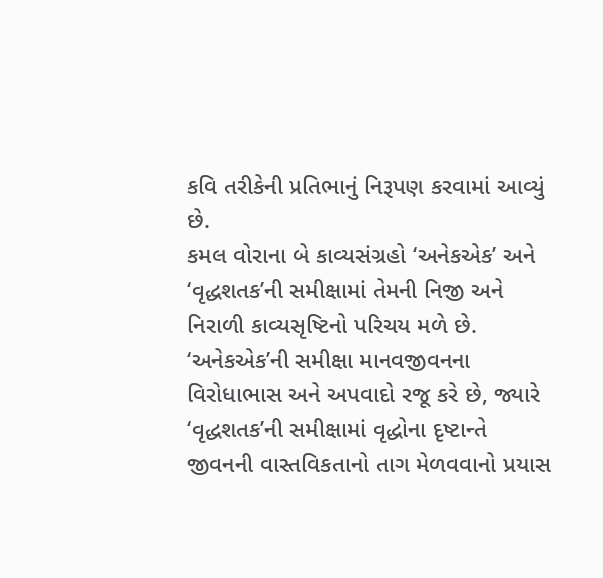કવિ તરીકેની પ્રતિભાનું નિરૂપણ કરવામાં આવ્યું છે.
કમલ વોરાના બે કાવ્યસંગ્રહો ‘અનેકએક’ અને ‘વૃદ્ધશતક’ની સમીક્ષામાં તેમની નિજી અને નિરાળી કાવ્યસૃષ્ટિનો પરિચય મળે છે. ‘અનેકએક’ની સમીક્ષા માનવજીવનના વિરોધાભાસ અને અપવાદો રજૂ કરે છે, જ્યારે ‘વૃદ્ધશતક’ની સમીક્ષામાં વૃદ્ધોના દૃષ્ટાન્તે જીવનની વાસ્તવિકતાનો તાગ મેળવવાનો પ્રયાસ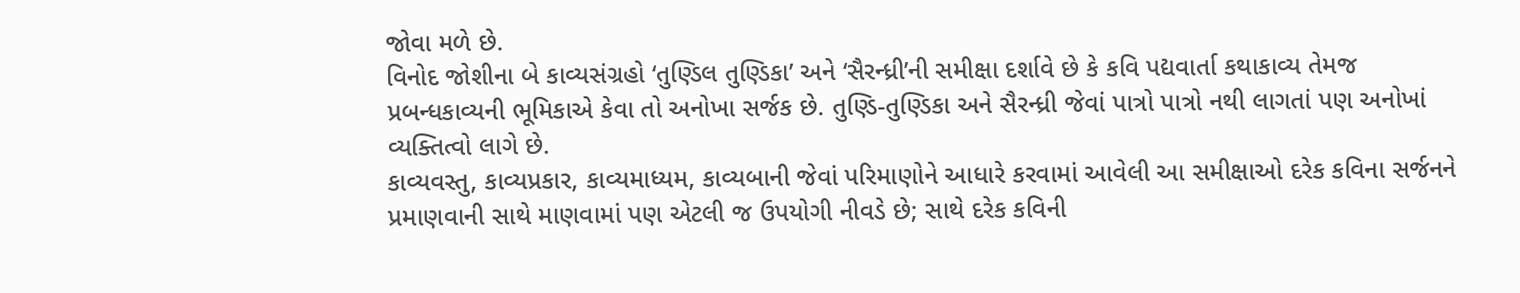જોવા મળે છે.
વિનોદ જોશીના બે કાવ્યસંગ્રહો ‘તુણ્ડિલ તુણ્ડિકા’ અને ‘સૈરન્ધ્રી’ની સમીક્ષા દર્શાવે છે કે કવિ પદ્યવાર્તા કથાકાવ્ય તેમજ પ્રબન્ધકાવ્યની ભૂમિકાએ કેવા તો અનોખા સર્જક છે. તુણ્ડિ-તુણ્ડિકા અને સૈરન્ધ્રી જેવાં પાત્રો પાત્રો નથી લાગતાં પણ અનોખાં વ્યક્તિત્વો લાગે છે.
કાવ્યવસ્તુ, કાવ્યપ્રકાર, કાવ્યમાધ્યમ, કાવ્યબાની જેવાં પરિમાણોને આધારે કરવામાં આવેલી આ સમીક્ષાઓ દરેક કવિના સર્જનને પ્રમાણવાની સાથે માણવામાં પણ એટલી જ ઉપયોગી નીવડે છે; સાથે દરેક કવિની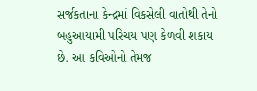સર્જકતાના કેન્દ્રમાં વિકસેલી વાતોથી તેનો બહુઆયામી પરિચય પણ કેળવી શકાય છે. આ કવિઓનો તેમજ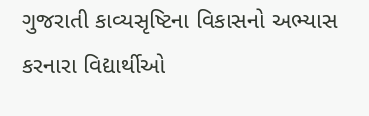ગુજરાતી કાવ્યસૃષ્ટિના વિકાસનો અભ્યાસ કરનારા વિદ્યાર્થીઓ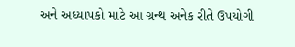અને અધ્યાપકો માટે આ ગ્રન્થ અનેક રીતે ઉપયોગી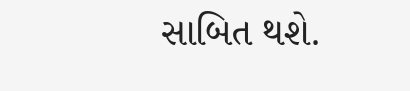સાબિત થશે.